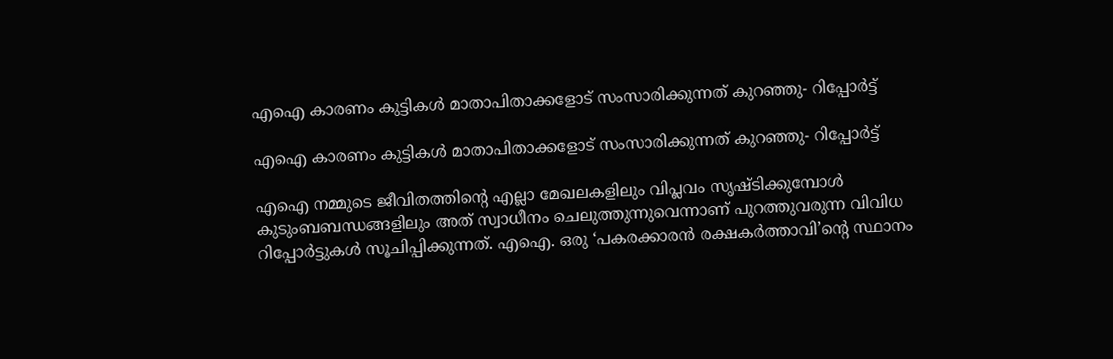എഐ കാരണം കുട്ടികള്‍ മാതാപിതാക്കളോട് സംസാരിക്കുന്നത് കുറഞ്ഞു- റിപ്പോര്‍ട്ട്

എഐ കാരണം കുട്ടികള്‍ മാതാപിതാക്കളോട് സംസാരിക്കുന്നത് കുറഞ്ഞു- റിപ്പോര്‍ട്ട്

എഐ നമ്മുടെ ജീവിതത്തിന്റെ എല്ലാ മേഖലകളിലും വിപ്ലവം സൃഷ്ടിക്കുമ്പോള്‍ കുടുംബബന്ധങ്ങളിലും അത് സ്വാധീനം ചെലുത്തുന്നുവെന്നാണ് പുറത്തുവരുന്ന വിവിധ റിപ്പോര്‍ട്ടുകള്‍ സൂചിപ്പിക്കുന്നത്. എഐ. ഒരു ‘പകരക്കാരന്‍ രക്ഷകര്‍ത്താവി’ന്റെ സ്ഥാനം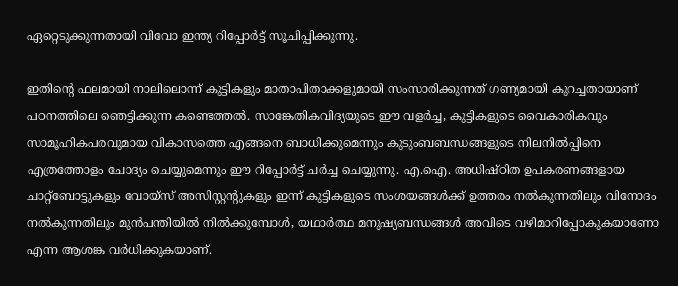ഏറ്റെടുക്കുന്നതായി വിവോ ഇന്ത്യ റിപ്പോര്‍ട്ട് സൂചിപ്പിക്കുന്നു.

ഇതിന്റെ ഫലമായി നാലിലൊന്ന് കുട്ടികളും മാതാപിതാക്കളുമായി സംസാരിക്കുന്നത് ഗണ്യമായി കുറച്ചതായാണ് പഠനത്തിലെ ഞെട്ടിക്കുന്ന കണ്ടെത്തല്‍. സാങ്കേതികവിദ്യയുടെ ഈ വളര്‍ച്ച, കുട്ടികളുടെ വൈകാരികവും സാമൂഹികപരവുമായ വികാസത്തെ എങ്ങനെ ബാധിക്കുമെന്നും കുടുംബബന്ധങ്ങളുടെ നിലനില്‍പ്പിനെ എത്രത്തോളം ചോദ്യം ചെയ്യുമെന്നും ഈ റിപ്പോര്‍ട്ട് ചര്‍ച്ച ചെയ്യുന്നു. എ.ഐ. അധിഷ്ഠിത ഉപകരണങ്ങളായ ചാറ്റ്‌ബോട്ടുകളും വോയ്‌സ് അസിസ്റ്റന്റുകളും ഇന്ന് കുട്ടികളുടെ സംശയങ്ങള്‍ക്ക് ഉത്തരം നല്‍കുന്നതിലും വിനോദം നല്‍കുന്നതിലും മുന്‍പന്തിയില്‍ നില്‍ക്കുമ്പോള്‍, യഥാര്‍ത്ഥ മനുഷ്യബന്ധങ്ങള്‍ അവിടെ വഴിമാറിപ്പോകുകയാണോ എന്ന ആശങ്ക വര്‍ധിക്കുകയാണ്.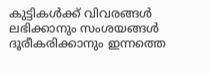കുട്ടികള്‍ക്ക് വിവരങ്ങള്‍ ലഭിക്കാനും സംശയങ്ങള്‍ ദൂരീകരിക്കാനും ഇന്നത്തെ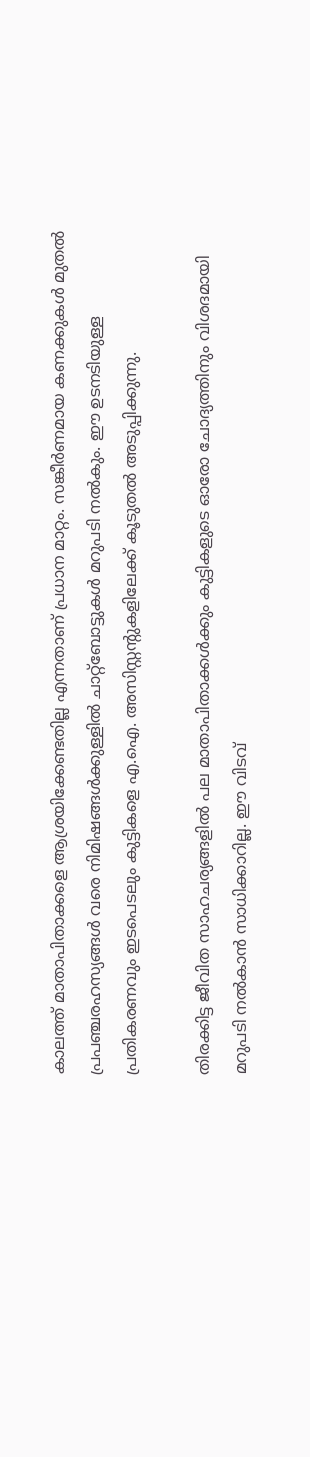കാലത്ത് മാതാപിതാക്കളെ ആശ്രയിക്കേണ്ടതില്ല എന്നതാണ് പ്രധാന മാറ്റം. സങ്കീര്‍ണമായ കണക്കുകള്‍ മുതല്‍ പ്രപഞ്ചരഹസ്യങ്ങള്‍ വരെ നിമിഷങ്ങള്‍ക്കുള്ളില്‍ ചാറ്റ്‌ബോട്ടുകള്‍ മറുപടി നല്‍കും. ഈ ഉടനടിയുള്ള പ്രതികരണവും ഇടപെടലും കുട്ടികളെ എ.ഐ. അസിസ്റ്റന്റുകളിലേക്ക് കൂടുതല്‍ അടുപ്പിക്കുന്നു.

തിരക്കിട്ട ജീവിത സാഹചര്യങ്ങളില്‍ പല മാതാപിതാക്കള്‍ക്കും കുട്ടികളുടെ ഓരോ ചോദ്യത്തിനും വിശദമായി മറുപടി നല്‍കാന്‍ സാധിക്കാറില്ല. ഈ വിടവ്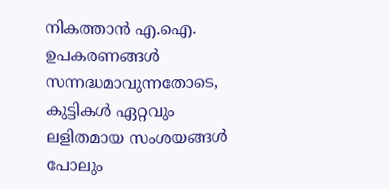നികത്താന്‍ എ.ഐ. ഉപകരണങ്ങള്‍ സന്നദ്ധമാവുന്നതോടെ, കുട്ടികള്‍ ഏറ്റവും ലളിതമായ സംശയങ്ങള്‍ പോലും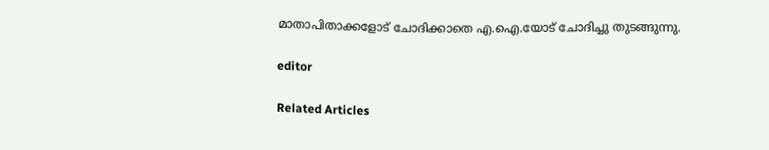മാതാപിതാക്കളോട് ചോദിക്കാതെ എ.ഐ.യോട് ചോദിച്ചു തുടങ്ങുന്നു.

editor

Related Articles